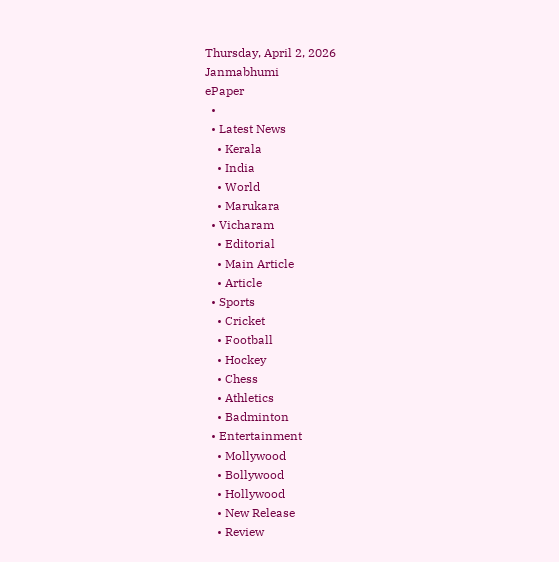Thursday, April 2, 2026
Janmabhumi
ePaper
  •
  • Latest News
    • Kerala
    • India
    • World
    • Marukara
  • Vicharam
    • Editorial
    • Main Article
    • Article
  • Sports
    • Cricket
    • Football
    • Hockey
    • Chess
    • Athletics
    • Badminton
  • Entertainment
    • Mollywood
    • Bollywood
    • Hollywood
    • New Release
    • Review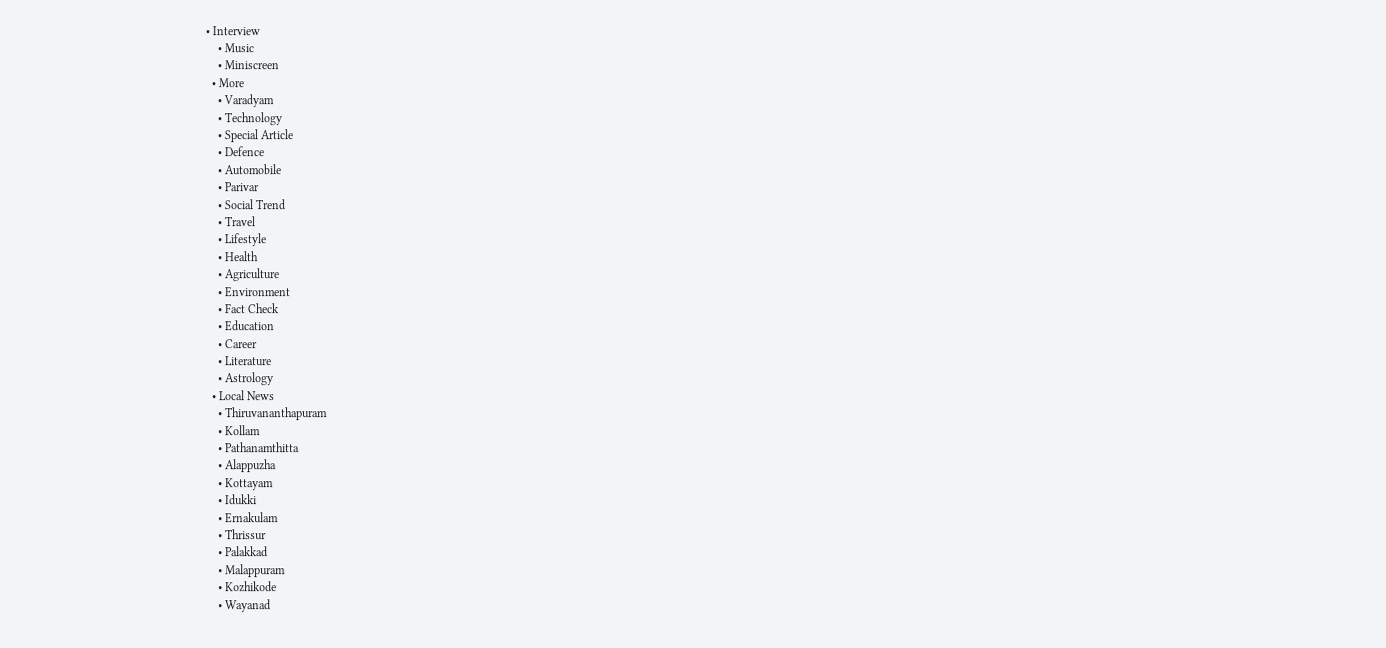• Interview
    • Music
    • Miniscreen
  • More
    • Varadyam
    • Technology
    • Special Article
    • Defence
    • Automobile
    • Parivar
    • Social Trend
    • Travel
    • Lifestyle
    • Health
    • Agriculture
    • Environment
    • Fact Check
    • Education
    • Career
    • Literature
    • Astrology
  • Local News
    • Thiruvananthapuram
    • Kollam
    • Pathanamthitta
    • Alappuzha
    • Kottayam
    • Idukki
    • Ernakulam
    • Thrissur
    • Palakkad
    • Malappuram
    • Kozhikode
    • Wayanad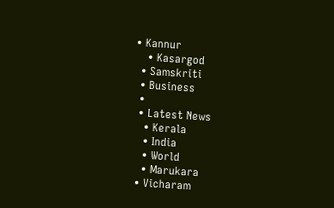• Kannur
    • Kasargod
  • Samskriti
  • Business
  •
  • Latest News
    • Kerala
    • India
    • World
    • Marukara
  • Vicharam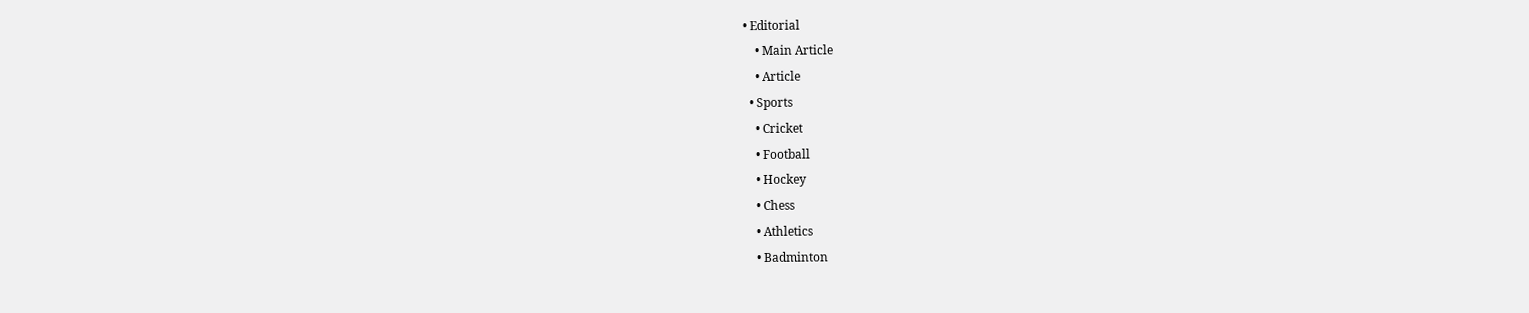• Editorial
    • Main Article
    • Article
  • Sports
    • Cricket
    • Football
    • Hockey
    • Chess
    • Athletics
    • Badminton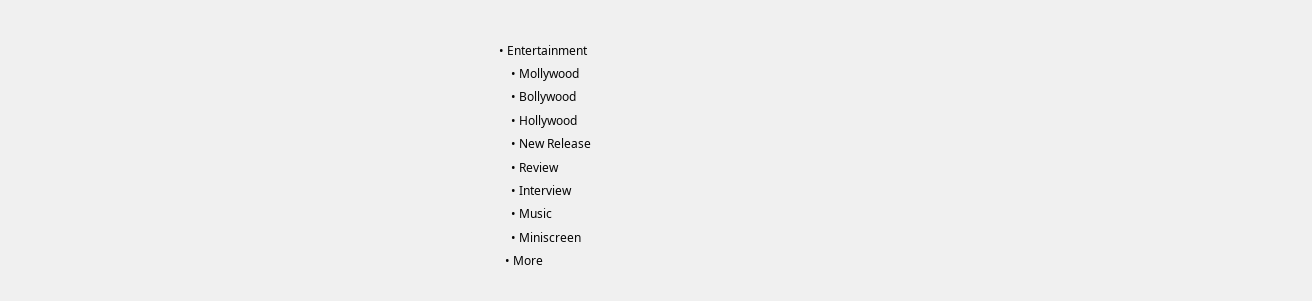• Entertainment
    • Mollywood
    • Bollywood
    • Hollywood
    • New Release
    • Review
    • Interview
    • Music
    • Miniscreen
  • More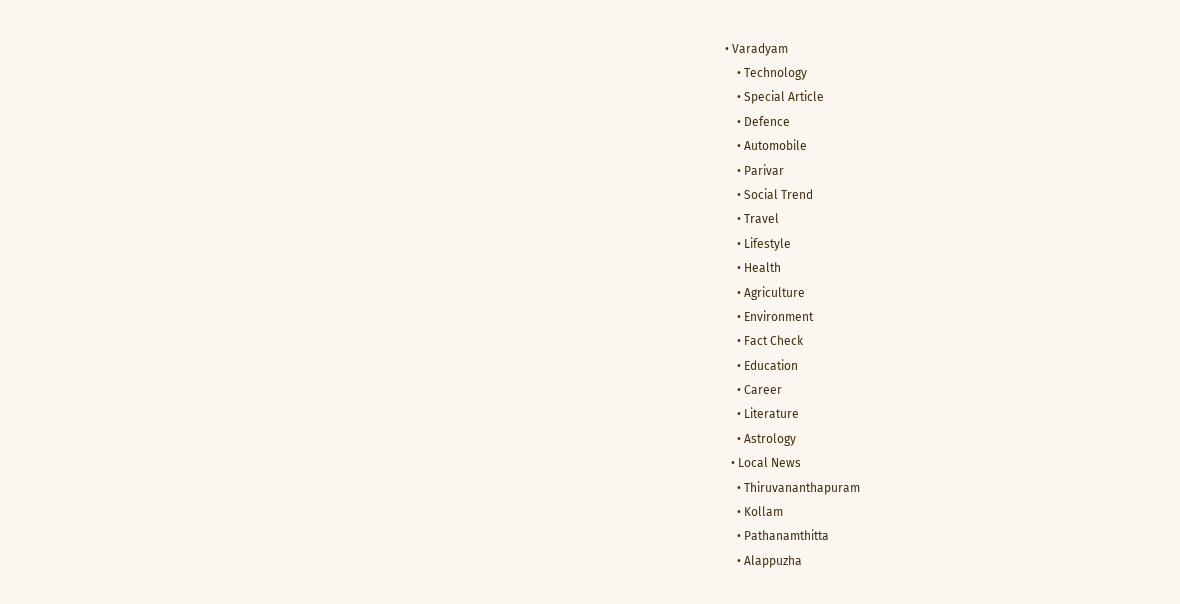• Varadyam
    • Technology
    • Special Article
    • Defence
    • Automobile
    • Parivar
    • Social Trend
    • Travel
    • Lifestyle
    • Health
    • Agriculture
    • Environment
    • Fact Check
    • Education
    • Career
    • Literature
    • Astrology
  • Local News
    • Thiruvananthapuram
    • Kollam
    • Pathanamthitta
    • Alappuzha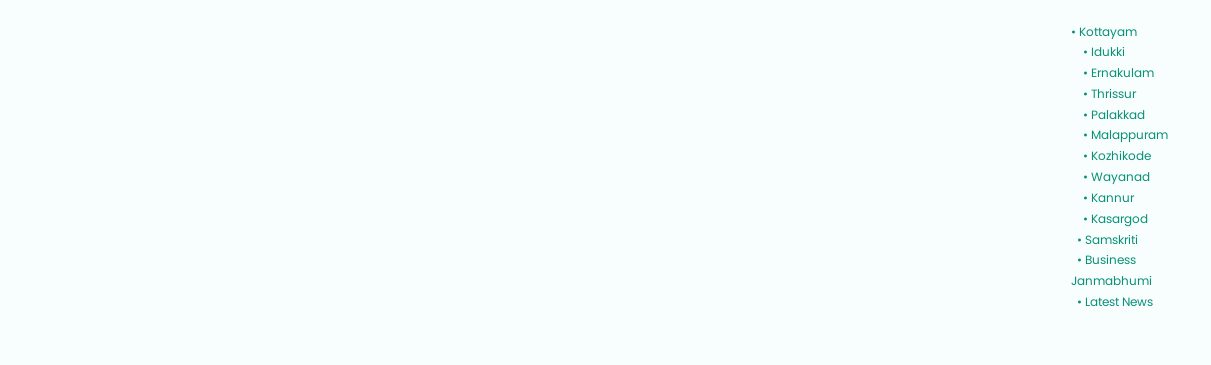• Kottayam
    • Idukki
    • Ernakulam
    • Thrissur
    • Palakkad
    • Malappuram
    • Kozhikode
    • Wayanad
    • Kannur
    • Kasargod
  • Samskriti
  • Business
Janmabhumi
  • Latest News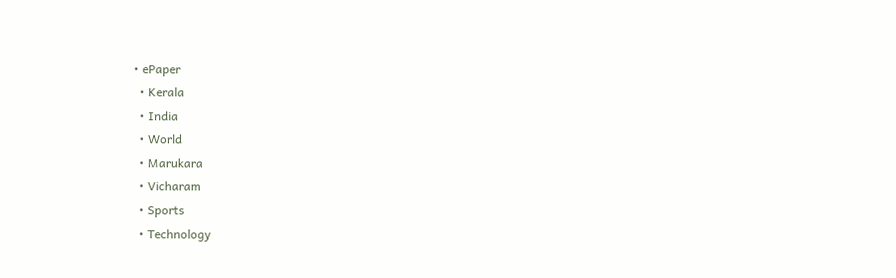• ePaper
  • Kerala
  • India
  • World
  • Marukara
  • Vicharam
  • Sports
  • Technology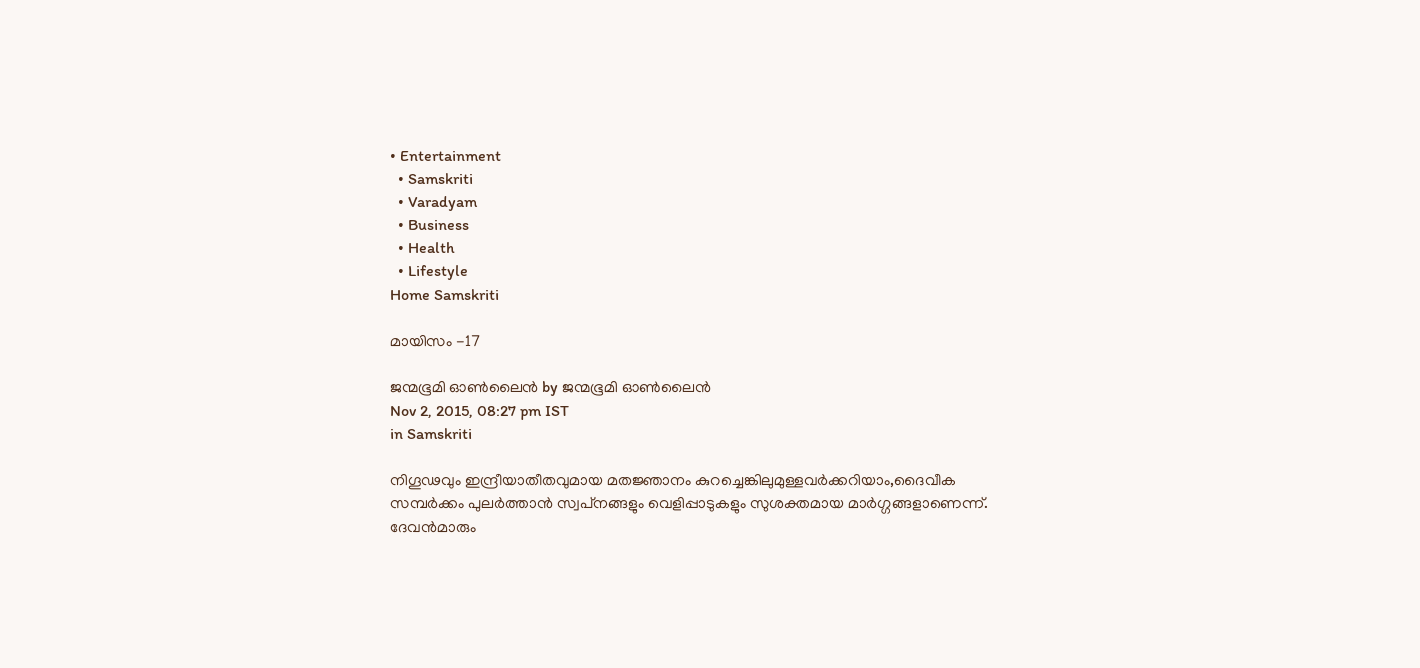• Entertainment
  • Samskriti
  • Varadyam
  • Business
  • Health
  • Lifestyle
Home Samskriti

മായിസം -17

ജന്മഭൂമി ഓണ്‍ലൈന്‍ by ജന്മഭൂമി ഓണ്‍ലൈന്‍
Nov 2, 2015, 08:27 pm IST
in Samskriti

നിഗൂഢവും ഇന്ദ്രീയാതീതവുമായ മതജ്ഞാനം കുറച്ചെങ്കിലുമുള്ളവര്‍ക്കറിയാം,ദൈവീക സമ്പര്‍ക്കം പുലര്‍ത്താന്‍ സ്വപ്‌നങ്ങളും വെളിപ്പാടുകളും സുശക്തമായ മാര്‍ഗ്ഗങ്ങളാണെന്ന്. ദേവന്‍മാരും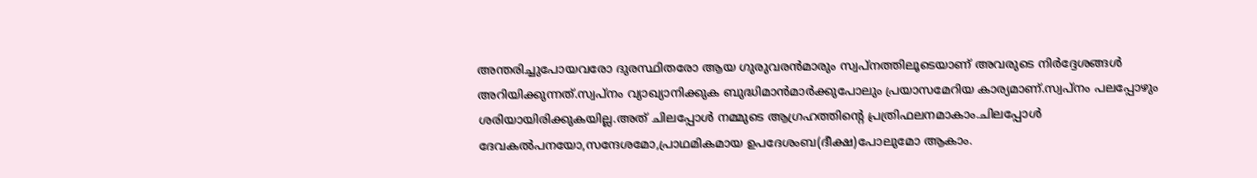അന്തരിച്ചുപോയവരോ ദുരസ്ഥിതരോ ആയ ഗുരുവരന്‍മാരും സ്വപ്‌നത്തിലൂടെയാണ് അവരുടെ നിര്‍ദ്ദേശങ്ങള്‍ അറിയിക്കുന്നത്.സ്വപ്‌നം വ്യാഖ്യാനിക്കുക ബുദ്ധിമാന്‍മാര്‍ക്കുപോലും പ്രയാസമേറിയ കാര്യമാണ്.സ്വപ്‌നം പലപ്പോഴും ശരിയായിരിക്കുകയില്ല.അത് ചിലപ്പോള്‍ നമ്മുടെ ആഗ്രഹത്തിന്റെ പ്രത്രിഫലനമാകാം.ചിലപ്പോള്‍ ദേവകല്‍പനയോ,സന്ദേശമോ,പ്രാഥമികമായ ഉപദേശംബ(ദീക്ഷ)പോലുമോ ആകാം.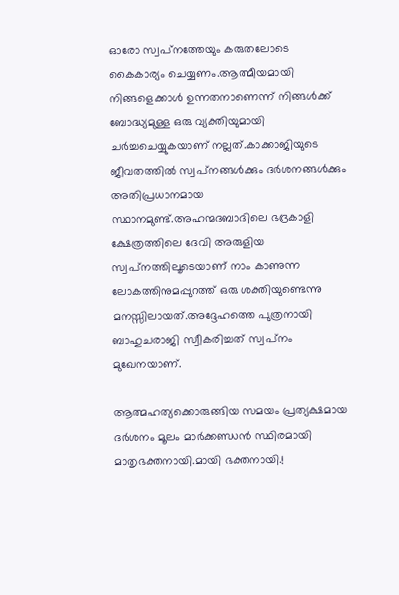ഓരോ സ്വപ്‌നത്തേയും കരുതലോടെ കൈകാര്യം ചെയ്യണം.ആത്മീയമായി നിങ്ങളെക്കാള്‍ ഉന്നതനാണെന്ന് നിങ്ങള്‍ക്ക് ബോദ്ധ്യമുള്ള ഒരു വ്യക്തിയുമായി ചര്‍ച്ചചെയ്യുകയാണ് നല്ലത്.കാക്കാജിയുടെ ജീവതത്തില്‍ സ്വപ്‌നങ്ങള്‍ക്കും ദര്‍ശനങ്ങള്‍ക്കും അതിപ്രധാനമായ സ്ഥാനമുണ്ട്.അഹന്മദബാദിലെ ഭദ്രകാളി ക്ഷേത്രത്തിലെ ദേവി അരുളിയ സ്വപ്‌നത്തിലൂടെയാണ് നാം കാണുന്ന ലോകത്തിനുമപ്പുറത്ത് ഒരു ശക്തിയുണ്ടെന്നു മനസ്സിലായത്.അദ്ദേഹത്തെ പുത്രനായി ബാഹുചരാജി സ്വീകരിച്ചത് സ്വപ്‌നം മുഖേനയാണ്.

ആത്മഹത്യക്കൊരുങ്ങിയ സമയം പ്രത്യക്ഷമായ ദര്‍ശനം മൂലം മാര്‍ക്കണ്ഡന്‍ സ്ഥിരമായി മാതൃഭക്തനായി.മായി ഭക്തനായി.!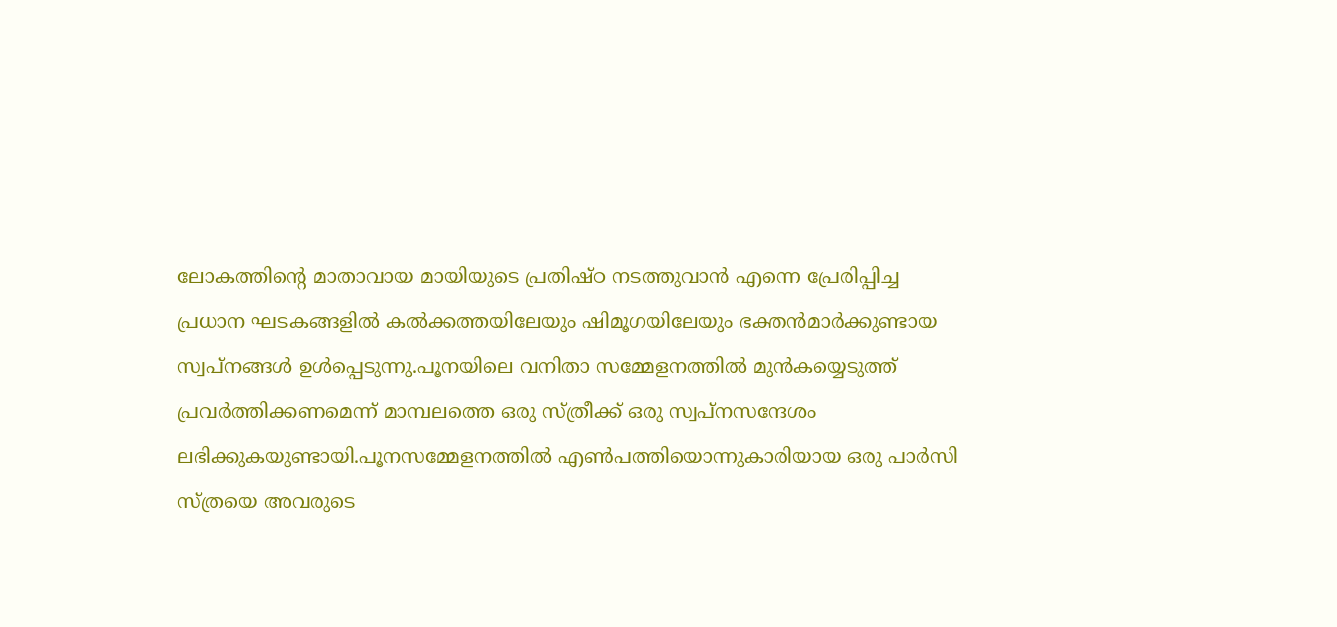ലോകത്തിന്റെ മാതാവായ മായിയുടെ പ്രതിഷ്ഠ നടത്തുവാന്‍ എന്നെ പ്രേരിപ്പിച്ച പ്രധാന ഘടകങ്ങളില്‍ കല്‍ക്കത്തയിലേയും ഷിമൂഗയിലേയും ഭക്തന്‍മാര്‍ക്കുണ്ടായ സ്വപ്‌നങ്ങള്‍ ഉള്‍പ്പെടുന്നു.പൂനയിലെ വനിതാ സമ്മേളനത്തില്‍ മുന്‍കയ്യെടുത്ത് പ്രവര്‍ത്തിക്കണമെന്ന് മാമ്പലത്തെ ഒരു സ്ത്രീക്ക് ഒരു സ്വപ്‌നസന്ദേശം ലഭിക്കുകയുണ്ടായി.പൂനസമ്മേളനത്തില്‍ എണ്‍പത്തിയൊന്നുകാരിയായ ഒരു പാര്‍സി സ്ത്രയെ അവരുടെ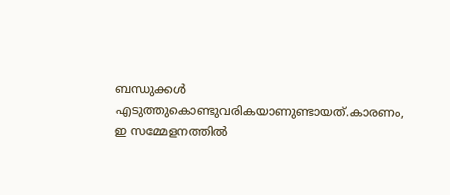ബന്ധുക്കള്‍ എടുത്തുകൊണ്ടുവരികയാണുണ്ടായത്.കാരണം, ഇ സമ്മേളനത്തില്‍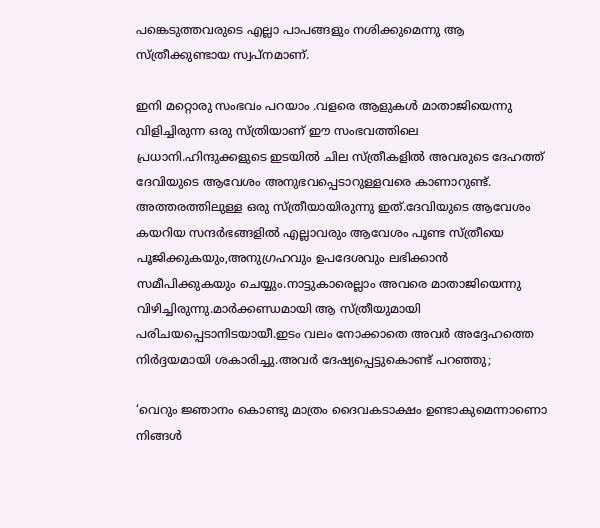പങ്കെടുത്തവരുടെ എല്ലാ പാപങ്ങളും നശിക്കുമെന്നു ആ സ്ത്രീക്കുണ്ടായ സ്വപ്‌നമാണ്.

ഇനി മറ്റൊരു സംഭവം പറയാം .വളരെ ആളുകള്‍ മാതാജിയെന്നു വിളിച്ചിരുന്ന ഒരു സ്ത്രിയാണ് ഈ സംഭവത്തിലെ പ്രധാനി.ഹിന്ദുക്കളുടെ ഇടയില്‍ ചില സ്ത്രീകളില്‍ അവരുടെ ദേഹത്ത് ദേവിയുടെ ആവേശം അനുഭവപ്പെടാറുള്ളവരെ കാണാറുണ്ട്. അത്തരത്തിലുള്ള ഒരു സ്ത്രീയായിരുന്നു ഇത്.ദേവിയുടെ ആവേശം കയറിയ സന്ദര്‍ഭങ്ങളില്‍ എല്ലാവരും ആവേശം പൂണ്ട സ്ത്രീയെ പൂജിക്കുകയും,അനുഗ്രഹവും ഉപദേശവും ലഭിക്കാന്‍ സമീപിക്കുകയും ചെയ്യും.നാട്ടുകാരെല്ലാം അവരെ മാതാജിയെന്നു വിഴിച്ചിരുന്നു.മാര്‍ക്കണ്ഡമായി ആ സ്ത്രീയുമായി പരിചയപ്പെടാനിടയായീ.ഇടം വലം നോക്കാതെ അവര്‍ അദ്ദേഹത്തെ നിര്‍ദ്ദയമായി ശകാരിച്ചു.അവര്‍ ദേഷ്യപ്പെട്ടുകൊണ്ട് പറഞ്ഞു;

‘വെറും ജ്ഞാനം കൊണ്ടു മാത്രം ദൈവകടാക്ഷം ഉണ്ടാകുമെന്നാണൊ നിങ്ങള്‍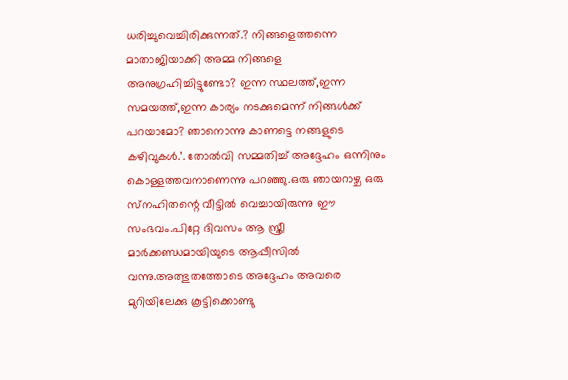ധരിച്ചുവെച്ചിരിക്കുന്നത്.? നിങ്ങളെത്തന്നെ മാതാജിയാക്കി അമ്മ നിങ്ങളെ അനുഗ്രഹിച്ചിട്ടുണ്ടോ? ഇന്ന സ്ഥലത്ത്,ഇന്ന സമയത്ത്,ഇന്ന കാര്യം നടക്കുമെന്ന് നിങ്ങള്‍ക്ക് പറയാമോ? ഞാനൊന്നു കാണട്ടെ നങ്ങളുടെ കഴിവുകള്‍.’. തോല്‍വി സമ്മതിച്ച് അദ്ദേഹം ഒന്നിനും കൊള്ളത്തവനാണെന്നു പറഞ്ഞു.ഒരു ഞായറാഴ്ച ഒരു സ്‌നഹിതന്റെ വീട്ടില്‍ വെച്ചായിരുന്നു ഈ സംഭവം.പിറ്റേ ദിവസം ആ സ്ത്രീ മാര്‍ക്കണ്ഡമായിയുടെ ആപ്പീസില്‍ വന്നു.അത്ഭുതത്തോടെ അദ്ദേഹം അവരെ മുറിയിലേക്കു കൂട്ടിക്കൊണ്ടു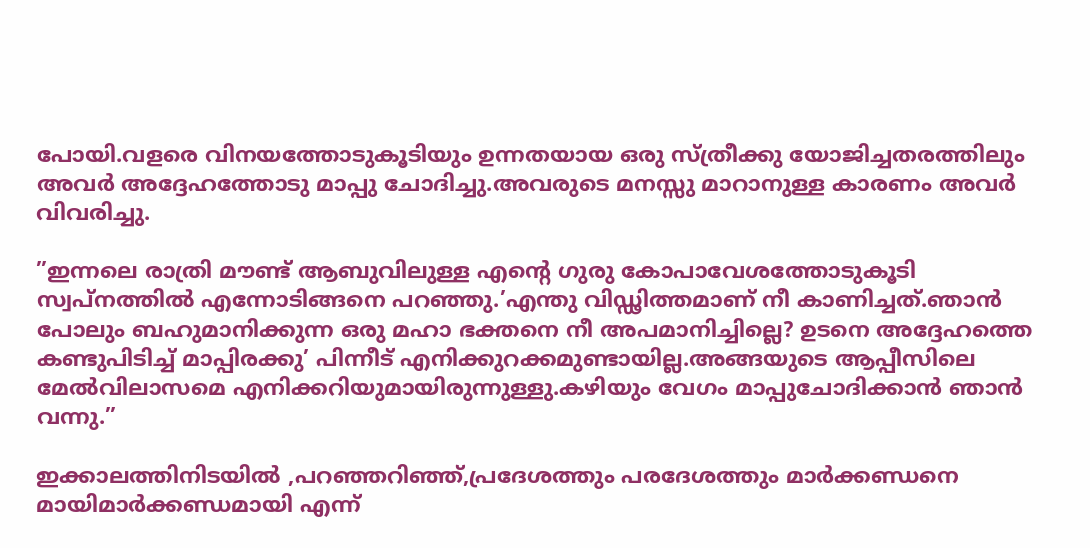പോയി.വളരെ വിനയത്തോടുകൂടിയും ഉന്നതയായ ഒരു സ്ത്രീക്കു യോജിച്ചതരത്തിലും അവര്‍ അദ്ദേഹത്തോടു മാപ്പു ചോദിച്ചു.അവരുടെ മനസ്സു മാറാനുള്ള കാരണം അവര്‍ വിവരിച്ചു.

”ഇന്നലെ രാത്രി മൗണ്ട് ആബുവിലുള്ള എന്റെ ഗുരു കോപാവേശത്തോടുകൂടി സ്വപ്‌നത്തില്‍ എന്നോടിങ്ങനെ പറഞ്ഞു.’എന്തു വിഡ്ഢിത്തമാണ് നീ കാണിച്ചത്.ഞാന്‍ പോലും ബഹുമാനിക്കുന്ന ഒരു മഹാ ഭക്തനെ നീ അപമാനിച്ചില്ലെ? ഉടനെ അദ്ദേഹത്തെ കണ്ടുപിടിച്ച് മാപ്പിരക്കു’ പിന്നീട് എനിക്കുറക്കമുണ്ടായില്ല.അങ്ങയുടെ ആപ്പീസിലെ മേല്‍വിലാസമെ എനിക്കറിയുമായിരുന്നുള്ളു.കഴിയും വേഗം മാപ്പുചോദിക്കാന്‍ ഞാന്‍ വന്നു.”

ഇക്കാലത്തിനിടയില്‍ ,പറഞ്ഞറിഞ്ഞ്,പ്രദേശത്തും പരദേശത്തും മാര്‍ക്കണ്ഡനെ മായിമാര്‍ക്കണ്ഡമായി എന്ന്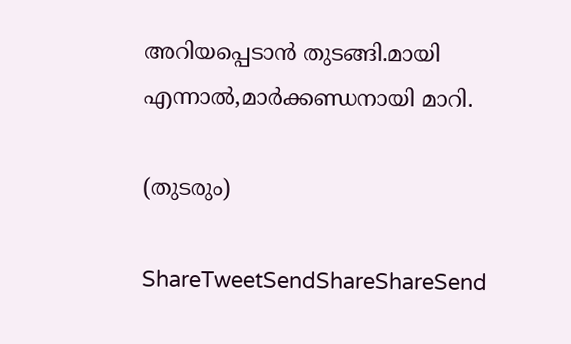അറിയപ്പെടാന്‍ തുടങ്ങി.മായി എന്നാല്‍,മാര്‍ക്കണ്ഡനായി മാറി.

(തുടരും)

ShareTweetSendShareShareSend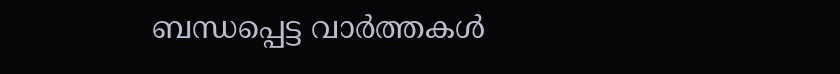ബന്ധപ്പെട്ട വാര്‍ത്തകള്‍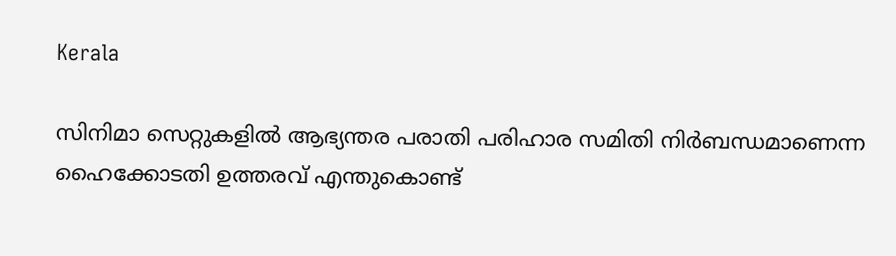Kerala

സിനിമാ സെറ്റുകളിൽ ആഭ്യന്തര പരാതി പരിഹാര സമിതി നിർബന്ധമാണെന്ന ഹൈക്കോടതി ഉത്തരവ് എന്തുകൊണ്ട്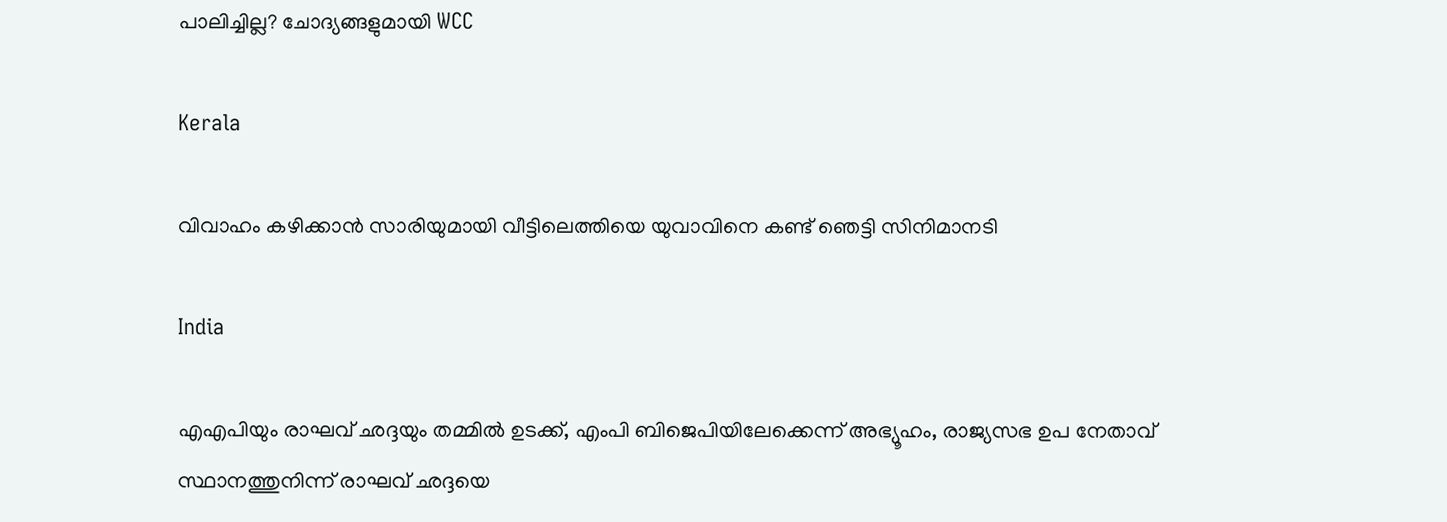പാലിച്ചില്ല? ചോദ്യങ്ങളുമായി WCC

Kerala

വിവാഹം കഴിക്കാന്‍ സാരിയുമായി വീട്ടിലെത്തിയെ യുവാവിനെ കണ്ട് ഞെട്ടി സിനിമാനടി

India

എഎപിയും രാഘവ് ഛദ്ദയും തമ്മിൽ ഉടക്ക്, എംപി ബിജെപിയിലേക്കെന്ന് അഭ്യൂഹം, രാജ്യസഭ ഉപ നേതാവ് സ്ഥാനത്തുനിന്ന് രാഘവ് ഛദ്ദയെ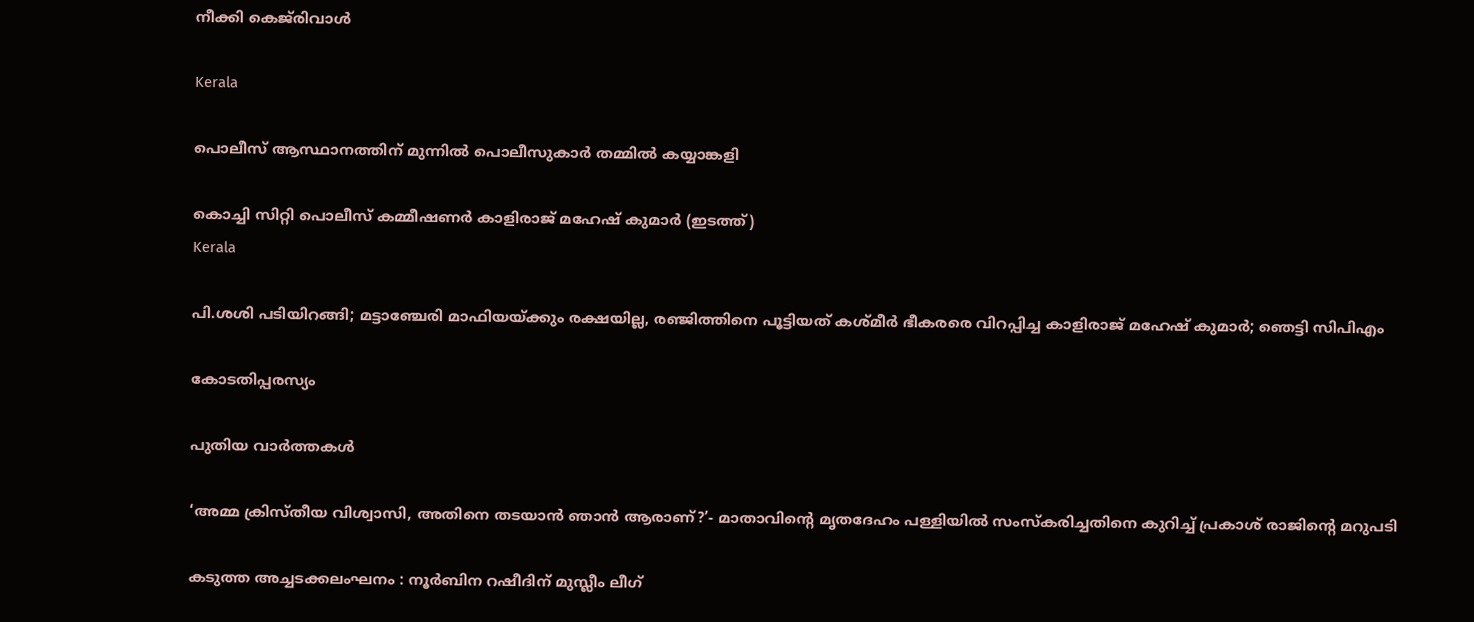നീക്കി കെജ്‌രിവാൾ

Kerala

പൊലീസ് ആസ്ഥാനത്തിന് മുന്നില്‍ പൊലീസുകാര്‍ തമ്മില്‍ കയ്യാങ്കളി

കൊച്ചി സിറ്റി പൊലീസ് കമ്മീഷണര്‍ കാളിരാജ് മഹേഷ് കുമാര്‍ (ഇടത്ത്)
Kerala

പി.ശശി പടിയിറങ്ങി; മട്ടാഞ്ചേരി മാഫിയയ്‌ക്കും രക്ഷയില്ല, രഞ്ജിത്തിനെ പൂട്ടിയത് കശ്മീര്‍ ഭീകരരെ വിറപ്പിച്ച കാളിരാജ് മഹേഷ് കുമാര്‍; ഞെട്ടി സിപിഎം

കോടതിപ്പരസ്യം

പുതിയ വാര്‍ത്തകള്‍

‘അമ്മ ക്രിസ്തീയ വിശ്വാസി, അതിനെ തടയാൻ ഞാൻ ആരാണ്?’- മാതാവിന്റെ മൃതദേഹം പള്ളിയിൽ സംസ്കരിച്ചതിനെ കുറിച്ച് പ്രകാശ് രാജിന്റെ മറുപടി

കടുത്ത അച്ചടക്കലംഘനം : നൂര്‍ബിന റഷീദിന് മുസ്ലീം ലീഗ്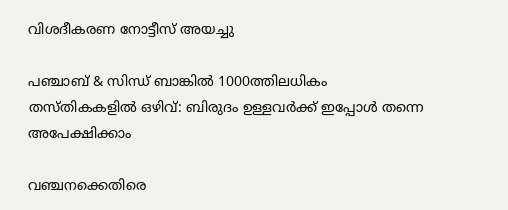വിശദീകരണ നോട്ടീസ് അയച്ചു

പഞ്ചാബ് & സിന്ധ് ബാങ്കിൽ 1000ത്തിലധികം തസ്തികകളിൽ ഒഴിവ്: ബിരുദം‌ ഉള്ളവർക്ക് ഇപ്പോൾ തന്നെ അപേക്ഷിക്കാം

വഞ്ചനക്കെതിരെ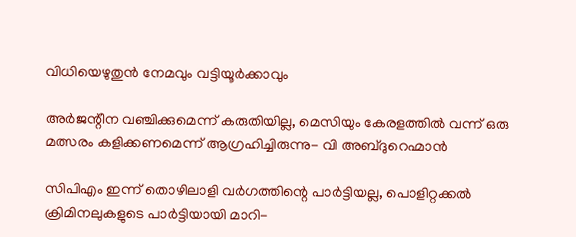വിധിയെഴുതുന്‍ നേമവും വട്ടിയൂര്‍ക്കാവും

അര്‍ജന്റീന വഞ്ചിക്കുമെന്ന് കരുതിയില്ല, മെസിയും കേരളത്തില്‍ വന്ന് ഒരു മത്സരം കളിക്കണമെന്ന് ആഗ്രഹിച്ചിരുന്നു- വി അബ്ദുറെഹ്മാന്‍

സിപിഎം ഇന്ന് തൊഴിലാളി വര്‍ഗത്തിന്റെ പാര്‍ട്ടിയല്ല, പൊളിറ്റക്കല്‍ ക്രിമിനലുകളുടെ പാര്‍ട്ടിയായി മാറി-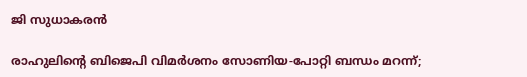ജി സുധാകരന്‍

രാഹുലിന്റെ ബിജെപി വിമര്‍ശനം സോണിയ-പോറ്റി ബന്ധം മറന്ന്;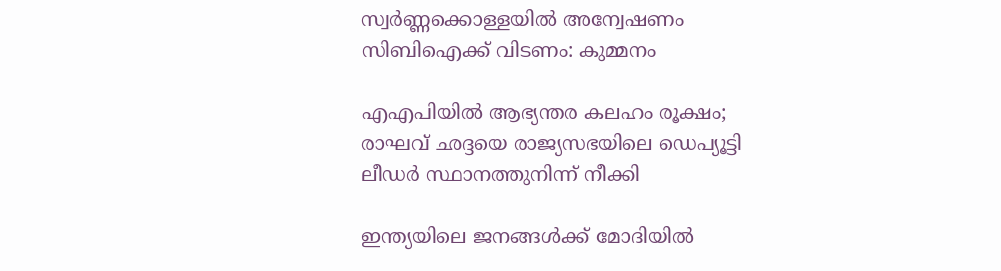സ്വര്‍ണ്ണക്കൊള്ളയില്‍ അന്വേഷണം സിബിഐക്ക് വിടണം: കുമ്മനം

എഎപിയില്‍ ആഭ്യന്തര കലഹം രൂക്ഷം; രാഘവ് ഛദ്ദയെ രാജ്യസഭയിലെ ഡെപ്യൂട്ടി ലീഡര്‍ സ്ഥാനത്തുനിന്ന് നീക്കി

ഇന്ത്യയിലെ ജനങ്ങള്‍ക്ക് മോദിയില്‍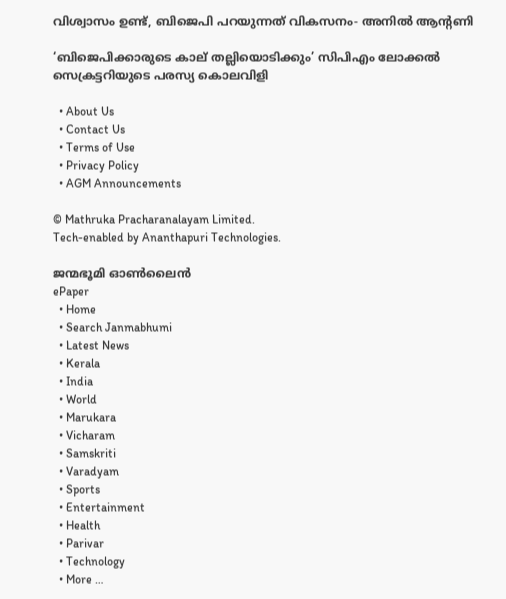വിശ്വാസം ഉണ്ട്, ബിജെപി പറയുന്നത് വികസനം- അനില്‍ ആന്റണി

‘ബിജെപിക്കാരുടെ കാല് തല്ലിയൊടിക്കും’ സിപിഎം ലോക്കല്‍ സെക്രട്ടറിയുടെ പരസ്യ കൊലവിളി

  • About Us
  • Contact Us
  • Terms of Use
  • Privacy Policy
  • AGM Announcements

© Mathruka Pracharanalayam Limited.
Tech-enabled by Ananthapuri Technologies.

ജന്മഭൂമി ഓണ്‍ലൈന്‍
ePaper
  • Home
  • Search Janmabhumi
  • Latest News
  • Kerala
  • India
  • World
  • Marukara
  • Vicharam
  • Samskriti
  • Varadyam
  • Sports
  • Entertainment
  • Health
  • Parivar
  • Technology
  • More …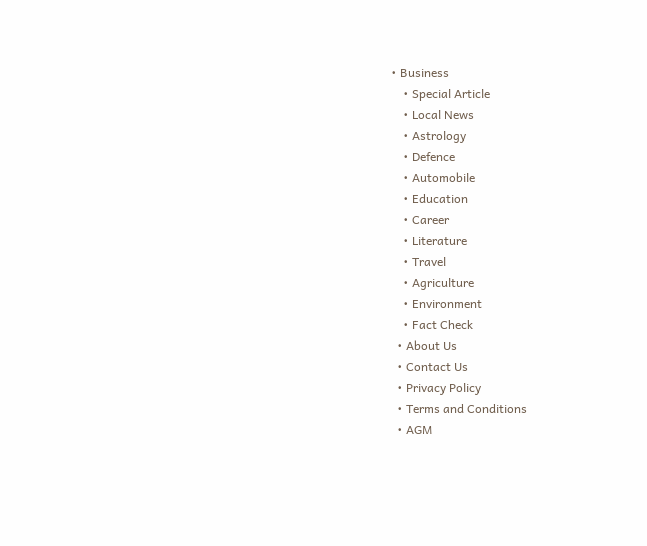• Business
    • Special Article
    • Local News
    • Astrology
    • Defence
    • Automobile
    • Education
    • Career
    • Literature
    • Travel
    • Agriculture
    • Environment
    • Fact Check
  • About Us
  • Contact Us
  • Privacy Policy
  • Terms and Conditions
  • AGM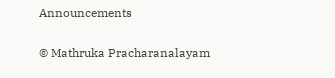Announcements

© Mathruka Pracharanalayam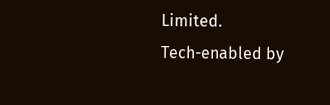Limited.
Tech-enabled by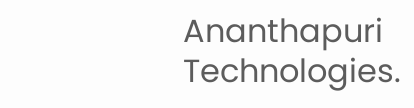Ananthapuri Technologies.